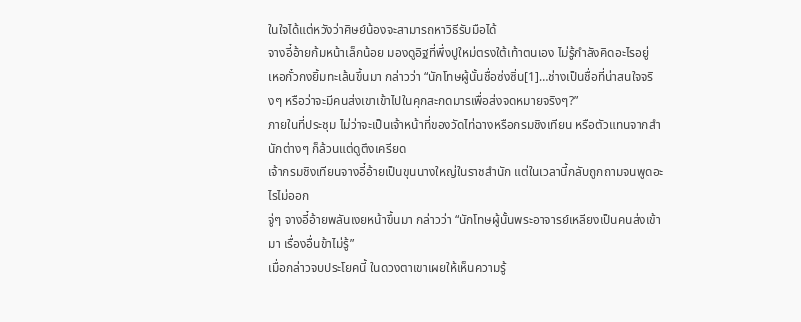ในใจได้แต่หวังว่าศิษย์น้องจะสามารถหาวิธีรับมือได้
จางอี๋อ้ายก้มหน้าเล็กน้อย มองดูอิฐที่พึ่งปูใหม่ตรงใต้เท้าตนเอง ไม่รู้กำลังคิดอะไรอยู่
เหอกั๋วกงยิ้มทะเล้นขึ้นมา กล่าวว่า “นักโทษผู้นั้นชื่อซ่งซิ่น[1]…ช่างเป็นชื่อที่น่าสนใจจริงๆ หรือว่าจะมีคนส่งเขาเข้าไปในคุกสะกดมารเพื่อส่งจดหมายจริงๆ?”
ภายในที่ประชุม ไม่ว่าจะเป็นเจ้าหน้าที่ของวัดไท่ฉางหรือกรมชิงเทียน หรือตัวแทนจากสำนักต่างๆ ก็ล้วนแต่ดูตึงเครียด
เจ้ากรมชิงเทียนจางอี๋อ้ายเป็นขุนนางใหญ่ในราชสำนัก แต่ในเวลานี้กลับถูกถามจนพูดอะไรไม่ออก
จู่ๆ จางอี๋อ้ายพลันเงยหน้าขึ้นมา กล่าวว่า “นักโทษผู้นั้นพระอาจารย์เหลียงเป็นคนส่งเข้ามา เรื่องอื่นข้าไม่รู้”
เมื่อกล่าวจบประโยคนี้ ในดวงตาเขาเผยให้เห็นความรู้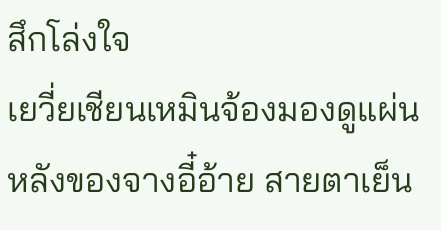สึกโล่งใจ
เยวี่ยเชียนเหมินจ้องมองดูแผ่นหลังของจางอี๋อ้าย สายตาเย็น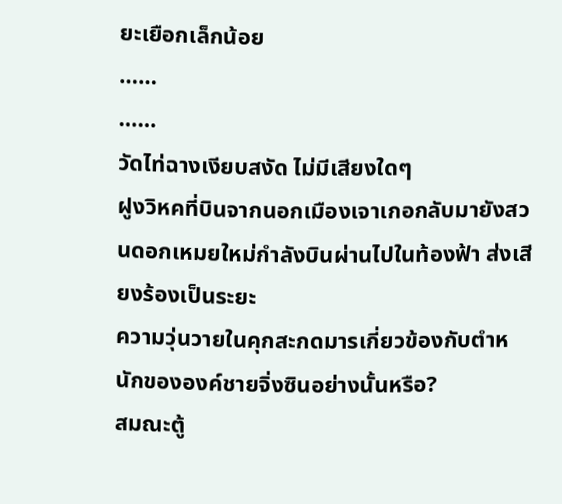ยะเยือกเล็กน้อย
……
……
วัดไท่ฉางเงียบสงัด ไม่มีเสียงใดๆ
ฝูงวิหคที่บินจากนอกเมืองเจาเกอกลับมายังสวนดอกเหมยใหม่กำลังบินผ่านไปในท้องฟ้า ส่งเสียงร้องเป็นระยะ
ความวุ่นวายในคุกสะกดมารเกี่ยวข้องกับตำหนักขององค์ชายจิ่งซินอย่างนั้นหรือ?
สมณะตู้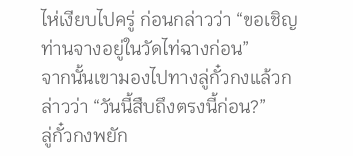ไห่เงียบไปครู่ ก่อนกล่าวว่า “ขอเชิญท่านจางอยู่ในวัดไท่ฉางก่อน”
จากนั้นเขามองไปทางลู่กั๋วกงแล้วกล่าวว่า “วันนี้สืบถึงตรงนี้ก่อน?”
ลู่กั๋วกงพยัก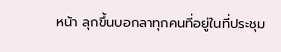หน้า ลุกขึ้นบอกลาทุกคนที่อยู่ในที่ประชุม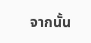จากนั้น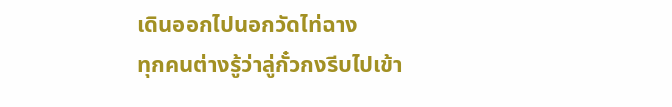เดินออกไปนอกวัดไท่ฉาง
ทุกคนต่างรู้ว่าลู่กั๋วกงรีบไปเข้า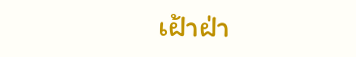เฝ้าฝ่า